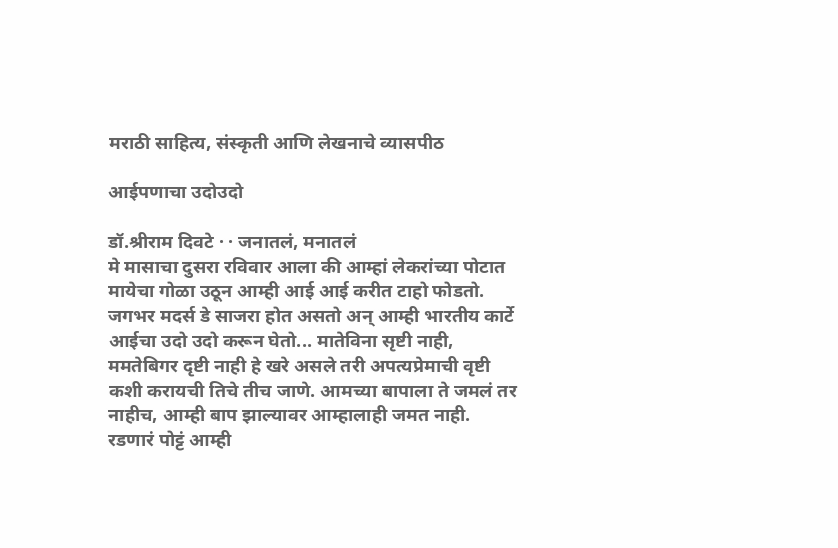मराठी साहित्य, संस्कृती आणि लेखनाचे व्यासपीठ

आईपणाचा उदोउदो

डॉ.श्रीराम दिवटे · · जनातलं, मनातलं
मे मासाचा दुसरा रविवार आला की आम्हां लेकरांच्या पोटात मायेचा गोळा उठून आम्ही आई आई करीत टाहो फोडतो. जगभर मदर्स डे साजरा होत असतो अन् आम्ही भारतीय कार्टे आईचा उदो उदो करून घेतो... मातेविना सृष्टी नाही, ममतेबिगर दृष्टी नाही हे खरे असले तरी अपत्यप्रेमाची वृष्टी कशी करायची तिचे तीच जाणे. आमच्या बापाला ते जमलं तर नाहीच, आम्ही बाप झाल्यावर आम्हालाही जमत नाही. रडणारं पोट्टं आम्ही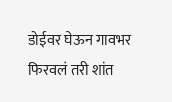डोईवर घेऊन गावभर फिरवलं तरी शांत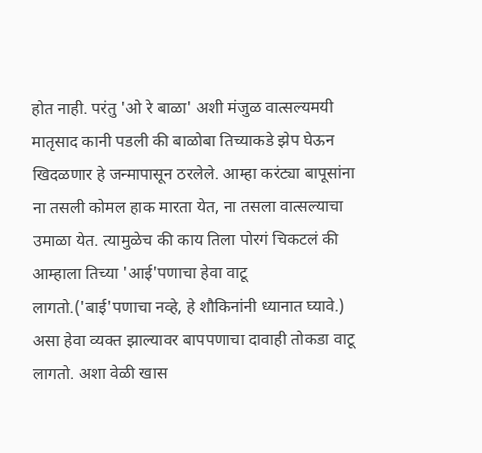होत नाही. परंतु 'ओ रे बाळा' अशी मंजुळ वात्सल्यमयी मातृसाद कानी पडली की बाळोबा तिच्याकडे झेप घेऊन खिदळणार हे जन्मापासून ठरलेले. आम्हा करंट्या बापूसांना ना तसली कोमल हाक मारता येत, ना तसला वात्सल्याचा उमाळा येत. त्यामुळेच की काय तिला पोरगं चिकटलं की आम्हाला तिच्या 'आई'पणाचा हेवा वाटू लागतो.('बाई'पणाचा नव्हे, हे शौकिनांनी ध्यानात घ्यावे.) असा हेवा व्यक्त झाल्यावर बापपणाचा दावाही तोकडा वाटू लागतो. अशा वेळी खास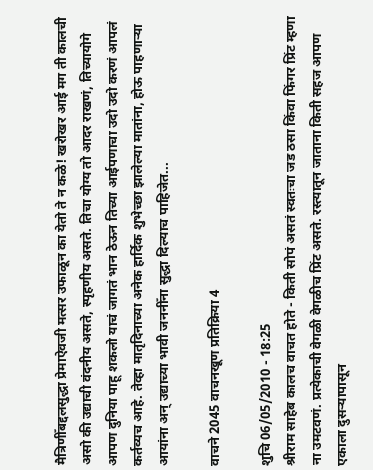मैत्रिणीँबद्दलसुद्धा प्रेमाऐवजी मत्सर उफाळून का येतो ते न कळे! खरोखर आई मग ती कालची असो की उद्याची वंदनीय असते, स्पृहणीय असते. तिचा योग्य तो आदर राखणं, तिच्यायोगे आपण दुनिया पाहू शकलो याचं जागतं भान ठेऊन तिच्या आईपणाचा उदो उदो करणं आपलं कर्तव्यच आहे. तेव्हा मातृदिनाच्या अनेक हार्दिक शुभेच्छा झालेल्या मातांना, होऊ पाहणाऱ्‍या आयांना अन् उद्याच्या भावी जननीँना सुद्धा दिल्याच पाहिजेत...

वाचने 2045 वाचनखूण प्रतिक्रिया 4

शुचि 06/05/2010 - 18:25
श्रीराम साहेब कालच वाचत होते - किती सोपं असतं स्वतःचा जड ठसा किंवा फिंगर प्रिंट म्हणा ना उमटवणं. प्रत्येकाची वेगळी वेगळीच प्रिंट असते. रस्त्यातून जाताना किती सहज आपण एकाला दुसर्‍यापासून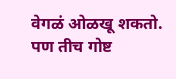वेगळं ओळखू शकतो. पण तीच गोष्ट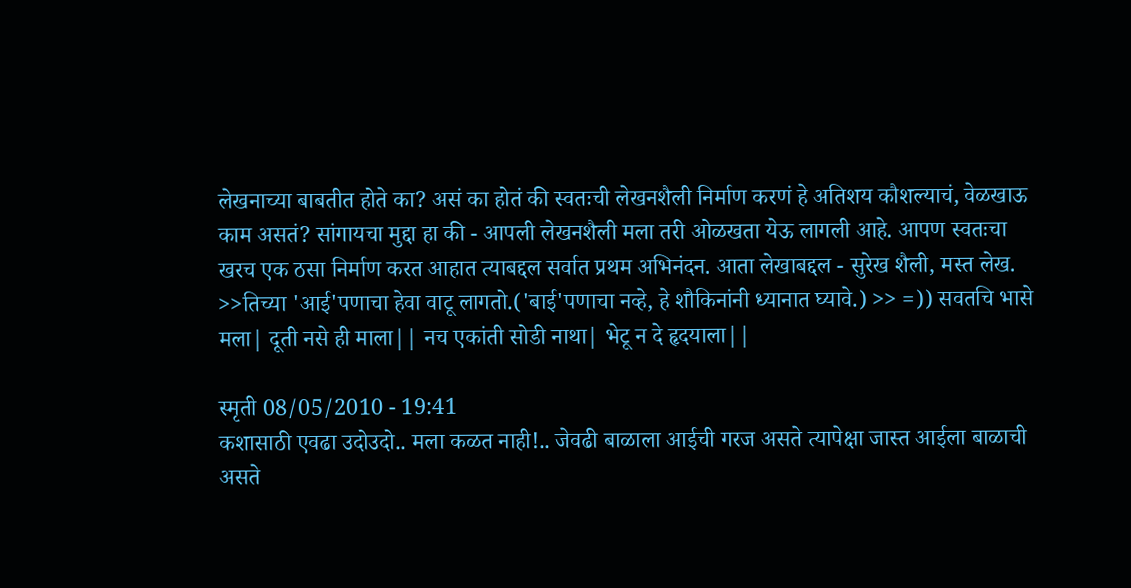लेखनाच्या बाबतीत होते का? असं का होतं की स्वतःची लेखनशैली निर्माण करणं हे अतिशय कौशल्याचं, वेळखाऊ काम असतं? सांगायचा मुद्दा हा की - आपली लेखनशैली मला तरी ओळखता येऊ लागली आहे. आपण स्वतःचा खरच एक ठसा निर्माण करत आहात त्याबद्दल सर्वात प्रथम अभिनंदन. आता लेखाबद्दल - सुरेख शैली, मस्त लेख. >>तिच्या 'आई'पणाचा हेवा वाटू लागतो.('बाई'पणाचा नव्हे, हे शौकिनांनी ध्यानात घ्यावे.) >> =)) सवतचि भासे मला| दूती नसे ही माला|| नच एकांती सोडी नाथा| भेटू न दे हृदयाला||

स्मृती 08/05/2010 - 19:41
कशासाठी एवढा उदोउदो.. मला कळत नाही!.. जेवढी बाळाला आईची गरज असते त्यापेक्षा जास्त आईला बाळाची असते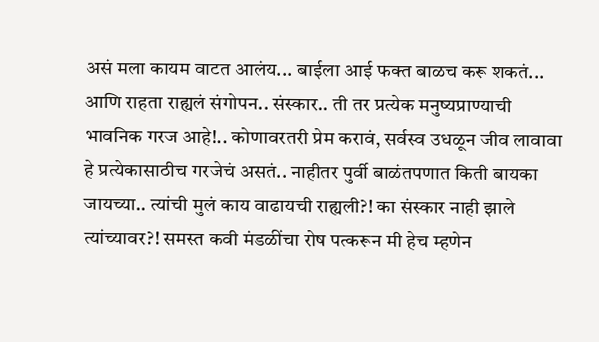असं मला कायम वाटत आलंय... बाईला आई फक्त बाळच करू शकतं... आणि राहता राह्यलं संगोपन.. संस्कार.. ती तर प्रत्येक मनुष्यप्राण्याची भावनिक गरज आहे!.. कोणावरतरी प्रेम करावं, सर्वस्व उधळून जीव लावावा हे प्रत्येकासाठीच गरजेचं असतं.. नाहीतर पुर्वी बाळंतपणात किती बायका जायच्या.. त्यांची मुलं काय वाढायची राह्यली?! का संस्कार नाही झाले त्यांच्यावर?! समस्त कवी मंडळींचा रोष पत्करून मी हेच म्हणेन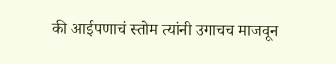की आईपणाचं स्तोम त्यांनी उगाचच माजवून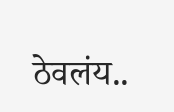ठेवलंय..